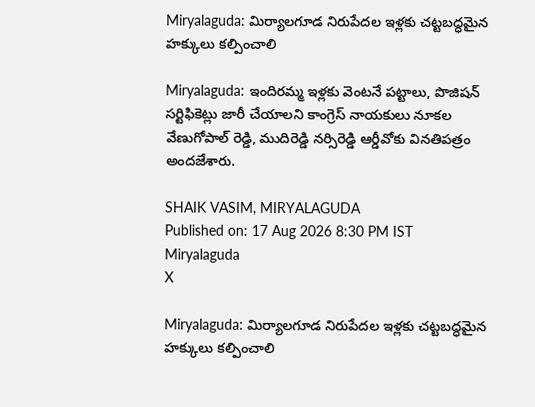Miryalaguda: మిర్యాలగూడ నిరుపేదల ఇళ్లకు చట్టబద్ధమైన హక్కులు కల్పించాలి

Miryalaguda: ఇందిరమ్మ ఇళ్లకు వెంటనే పట్టాలు, పొజిషన్ సర్టిఫికెట్లు జారీ చేయాలని కాంగ్రెస్ నాయకులు నూకల వేణుగోపాల్ రెడ్డి, ముదిరెడ్డి నర్సిరెడ్డి ఆర్డీవోకు వినతిపత్రం అందజేశారు.

SHAIK VASIM, MIRYALAGUDA
Published on: 17 Aug 2026 8:30 PM IST
Miryalaguda
X

Miryalaguda: మిర్యాలగూడ నిరుపేదల ఇళ్లకు చట్టబద్ధమైన హక్కులు కల్పించాలి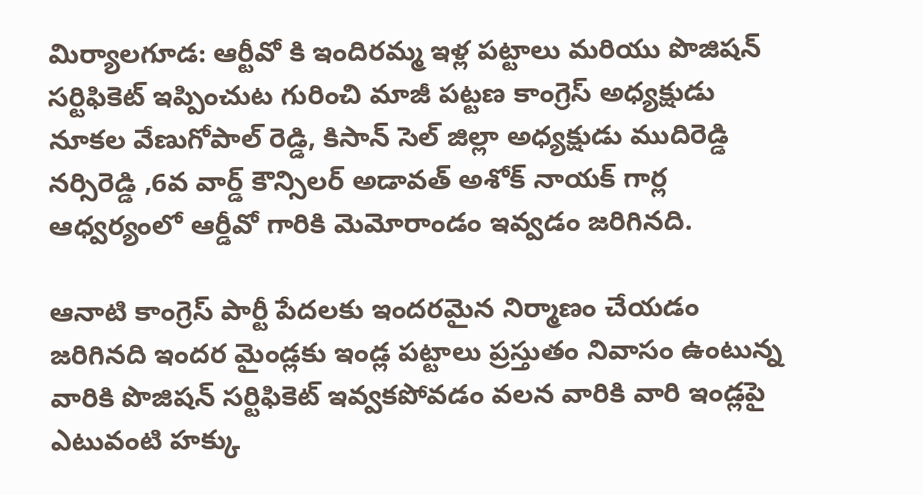మిర్యాలగూడ: ఆర్టీవో కి ఇందిరమ్మ ఇళ్ల పట్టాలు మరియు పొజిషన్ సర్టిఫికెట్ ఇప్పించుట గురించి మాజీ పట్టణ కాంగ్రెస్ అధ్యక్షుడు నూకల వేణుగోపాల్ రెడ్డి, కిసాన్ సెల్ జిల్లా అధ్యక్షుడు ముదిరెడ్డి నర్సిరెడ్డి ,6వ వార్డ్ కౌన్సిలర్ అడావత్ అశోక్ నాయక్ గార్ల ఆధ్వర్యంలో ఆర్డీవో గారికి మెమోరాండం ఇవ్వడం జరిగినది.

ఆనాటి కాంగ్రెస్ పార్టీ పేదలకు ఇందరమైన నిర్మాణం చేయడం జరిగినది ఇందర మైండ్లకు ఇండ్ల పట్టాలు ప్రస్తుతం నివాసం ఉంటున్న వారికి పొజిషన్ సర్టిఫికెట్ ఇవ్వకపోవడం వలన వారికి వారి ఇండ్లపై ఎటువంటి హక్కు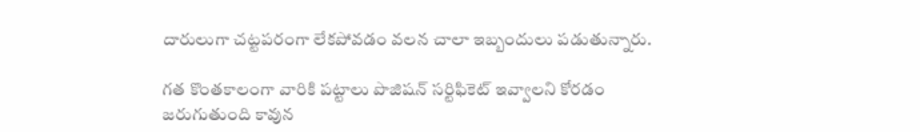దారులుగా చట్టపరంగా లేకపోవడం వలన చాలా ఇబ్బందులు పడుతున్నారు.

గత కొంతకాలంగా వారికి పట్టాలు పొజిషన్ సర్టిఫికెట్ ఇవ్వాలని కోరడం జరుగుతుంది కావున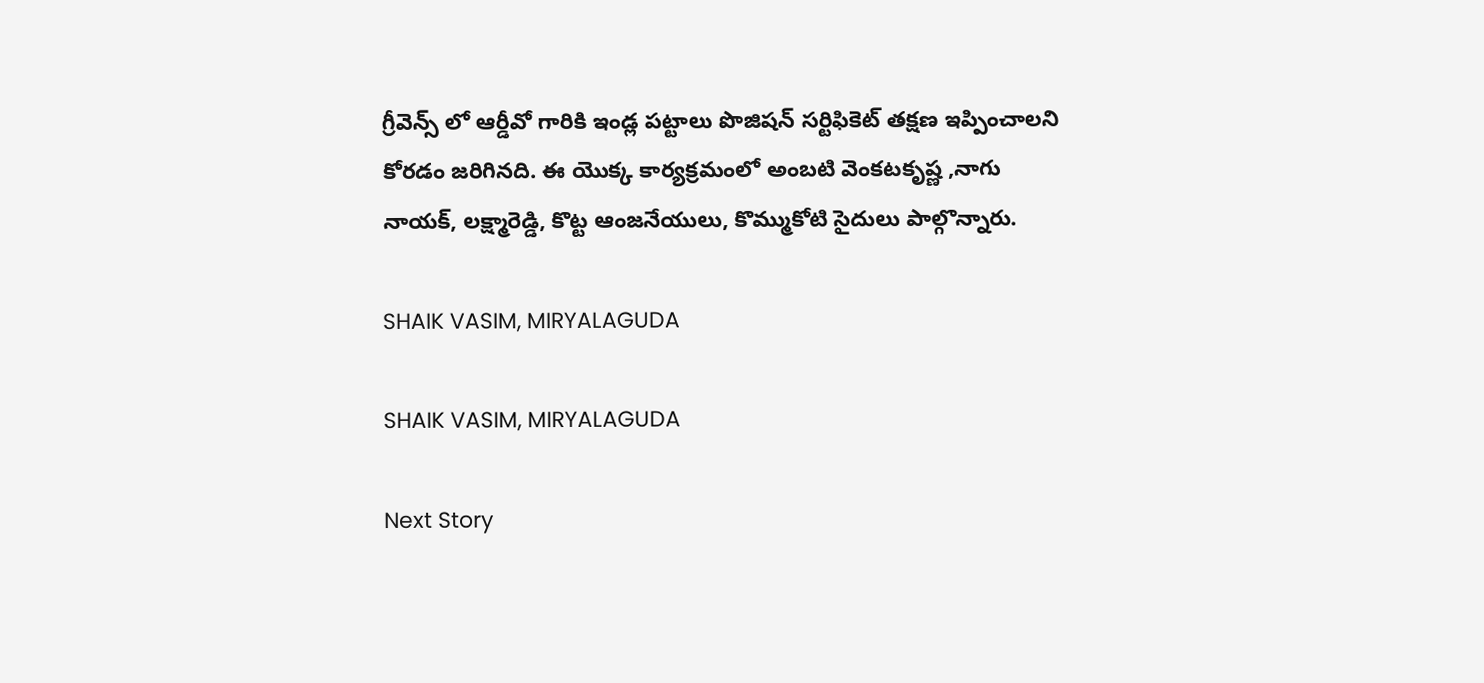గ్రీవెన్స్ లో ఆర్డీవో గారికి ఇండ్ల పట్టాలు పొజిషన్ సర్టిఫికెట్ తక్షణ ఇప్పించాలని కోరడం జరిగినది. ఈ యొక్క కార్యక్రమంలో అంబటి వెంకటకృష్ణ ,నాగు నాయక్, లక్ష్మారెడ్డి, కొట్ట ఆంజనేయులు, కొమ్ముకోటి సైదులు పాల్గొన్నారు.

SHAIK VASIM, MIRYALAGUDA

SHAIK VASIM, MIRYALAGUDA

Next Story